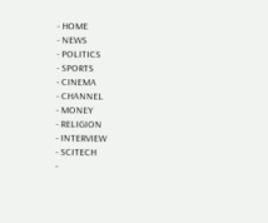- HOME
- NEWS
- POLITICS
- SPORTS
- CINEMA
- CHANNEL
- MONEY
- RELIGION
- INTERVIEW
- SCITECH
-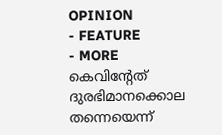OPINION
- FEATURE
- MORE
കെവിന്റേത് ദുരഭിമാനക്കൊല തന്നെയെന്ന്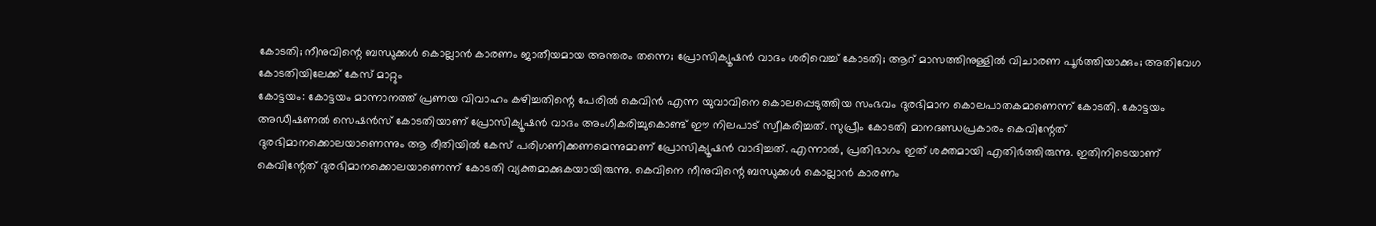കോടതി; നീനുവിന്റെ ബന്ധുക്കൾ കൊല്ലാൻ കാരണം ജാതീയമായ അന്തരം തന്നെ; പ്രോസിക്യൂഷൻ വാദം ശരിവെച്ച് കോടതി; ആറ് മാസത്തിനുള്ളിൽ വിചാരണ പൂർത്തിയാക്കും; അതിവേഗ കോടതിയിലേക്ക് കേസ് മാറ്റും
കോട്ടയം: കോട്ടയം മാന്നാനത്ത് പ്രണയ വിവാഹം കഴിച്ചതിന്റെ പേരിൽ കെവിൻ എന്ന യുവാവിനെ കൊലപ്പെടുത്തിയ സംഭവം ദുരഭിമാന കൊലപാതകമാണെന്ന് കോടതി. കോട്ടയം അഡീഷണൽ സെഷൻസ് കോടതിയാണ് പ്രോസിക്യൂഷൻ വാദം അംഗീകരിച്ചുകൊണ്ട് ഈ നിലപാട് സ്വീകരിച്ചത്. സുപ്രീം കോടതി മാനദണ്ഡപ്രകാരം കെവിന്റേത് ദുരഭിമാനക്കൊലയാണെന്നും ആ രീതിയിൽ കേസ് പരിഗണിക്കണമെന്നുമാണ് പ്രോസിക്യൂഷൻ വാദിച്ചത്. എന്നാൽ, പ്രതിഭാഗം ഇത് ശക്തമായി എതിർത്തിരുന്നു. ഇതിനിടെയാണ് കെവിന്റേത് ദുരഭിമാനക്കൊലയാണെന്ന് കോടതി വ്യക്തമാക്കുകയായിരുന്നു. കെവിനെ നീനുവിന്റെ ബന്ധുക്കൾ കൊല്ലാൻ കാരണം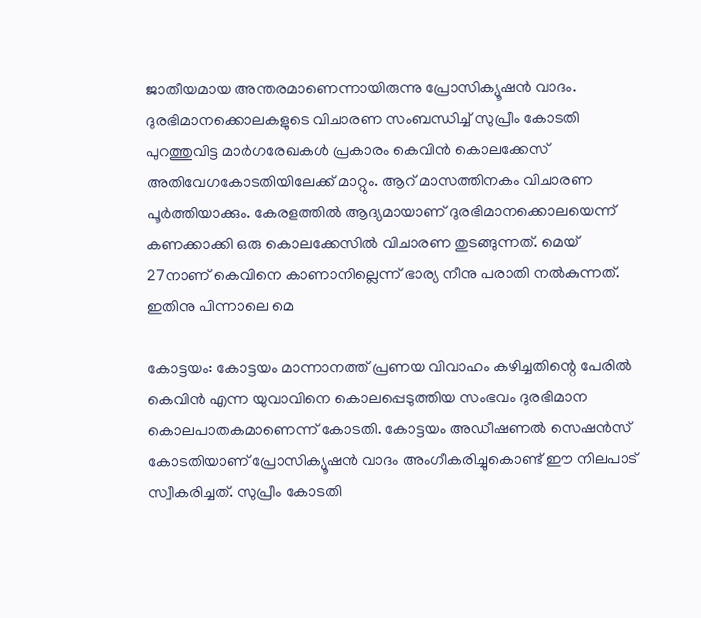ജാതീയമായ അന്തരമാണെന്നായിരുന്നു പ്രോസിക്യൂഷൻ വാദം. ദുരഭിമാനക്കൊലകളുടെ വിചാരണ സംബന്ധിച്ച് സുപ്രീം കോടതി പുറത്തുവിട്ട മാർഗരേഖകൾ പ്രകാരം കെവിൻ കൊലക്കേസ് അതിവേഗകോടതിയിലേക്ക് മാറ്റും. ആറ് മാസത്തിനകം വിചാരണ പൂർത്തിയാക്കും. കേരളത്തിൽ ആദ്യമായാണ് ദുരഭിമാനക്കൊലയെന്ന് കണക്കാക്കി ഒരു കൊലക്കേസിൽ വിചാരണ തുടങ്ങുന്നത്. മെയ് 27നാണ് കെവിനെ കാണാനില്ലെന്ന് ഭാര്യ നീനു പരാതി നൽകുന്നത്. ഇതിനു പിന്നാലെ മെ

കോട്ടയം: കോട്ടയം മാന്നാനത്ത് പ്രണയ വിവാഹം കഴിച്ചതിന്റെ പേരിൽ കെവിൻ എന്ന യുവാവിനെ കൊലപ്പെടുത്തിയ സംഭവം ദുരഭിമാന കൊലപാതകമാണെന്ന് കോടതി. കോട്ടയം അഡീഷണൽ സെഷൻസ് കോടതിയാണ് പ്രോസിക്യൂഷൻ വാദം അംഗീകരിച്ചുകൊണ്ട് ഈ നിലപാട് സ്വീകരിച്ചത്. സുപ്രീം കോടതി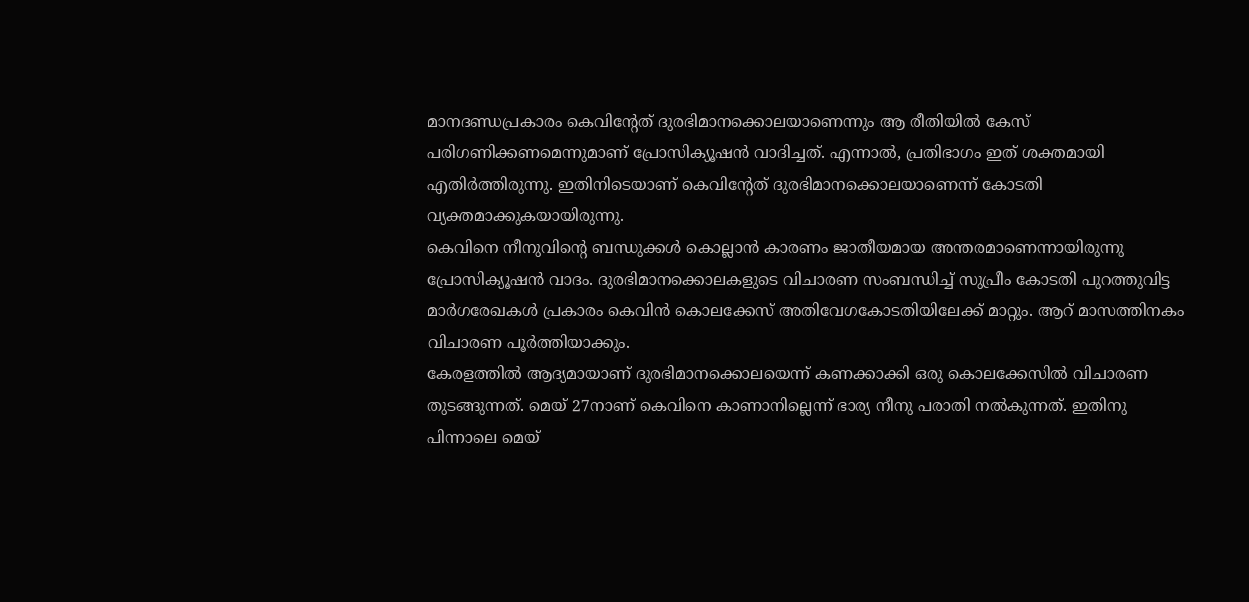മാനദണ്ഡപ്രകാരം കെവിന്റേത് ദുരഭിമാനക്കൊലയാണെന്നും ആ രീതിയിൽ കേസ് പരിഗണിക്കണമെന്നുമാണ് പ്രോസിക്യൂഷൻ വാദിച്ചത്. എന്നാൽ, പ്രതിഭാഗം ഇത് ശക്തമായി എതിർത്തിരുന്നു. ഇതിനിടെയാണ് കെവിന്റേത് ദുരഭിമാനക്കൊലയാണെന്ന് കോടതി വ്യക്തമാക്കുകയായിരുന്നു.
കെവിനെ നീനുവിന്റെ ബന്ധുക്കൾ കൊല്ലാൻ കാരണം ജാതീയമായ അന്തരമാണെന്നായിരുന്നു പ്രോസിക്യൂഷൻ വാദം. ദുരഭിമാനക്കൊലകളുടെ വിചാരണ സംബന്ധിച്ച് സുപ്രീം കോടതി പുറത്തുവിട്ട മാർഗരേഖകൾ പ്രകാരം കെവിൻ കൊലക്കേസ് അതിവേഗകോടതിയിലേക്ക് മാറ്റും. ആറ് മാസത്തിനകം വിചാരണ പൂർത്തിയാക്കും.
കേരളത്തിൽ ആദ്യമായാണ് ദുരഭിമാനക്കൊലയെന്ന് കണക്കാക്കി ഒരു കൊലക്കേസിൽ വിചാരണ തുടങ്ങുന്നത്. മെയ് 27നാണ് കെവിനെ കാണാനില്ലെന്ന് ഭാര്യ നീനു പരാതി നൽകുന്നത്. ഇതിനു പിന്നാലെ മെയ്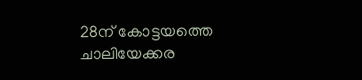28ന് കോട്ടയത്തെ ചാലിയേക്കര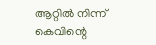ആറ്റിൽ നിന്ന് കെവിന്റെ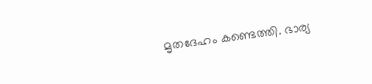മൃതദേഹം കണ്ടെത്തി. ഭാര്യ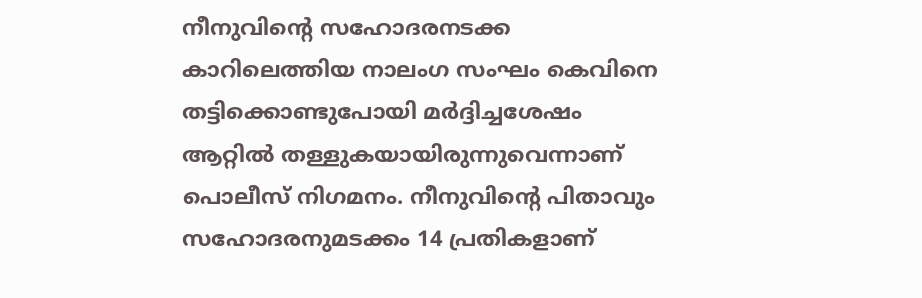നീനുവിന്റെ സഹോദരനടക്ക കാറിലെത്തിയ നാലംഗ സംഘം കെവിനെ തട്ടിക്കൊണ്ടുപോയി മർദ്ദിച്ചശേഷം ആറ്റിൽ തള്ളുകയായിരുന്നുവെന്നാണ് പൊലീസ് നിഗമനം. നീനുവിന്റെ പിതാവും സഹോദരനുമടക്കം 14 പ്രതികളാണ്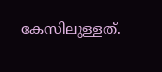കേസിലുള്ളത്.